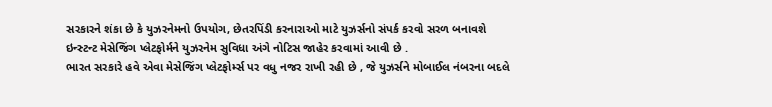સરકારને શંકા છે કે યુઝરનેમનો ઉપયોગ, છેતરપિંડી કરનારાઓ માટે યુઝર્સનો સંપર્ક કરવો સરળ બનાવશે
ઇન્સ્ટન્ટ મેસેજિંગ પ્લેટફોર્મને યુઝરનેમ સુવિધા અંગે નોટિસ જાહેર કરવામાં આવી છે .
ભારત સરકારે હવે એવા મેસેજિંગ પ્લેટફોર્મ્સ પર વધુ નજર રાખી રહી છે , જે યુઝર્સને મોબાઈલ નંબરના બદલે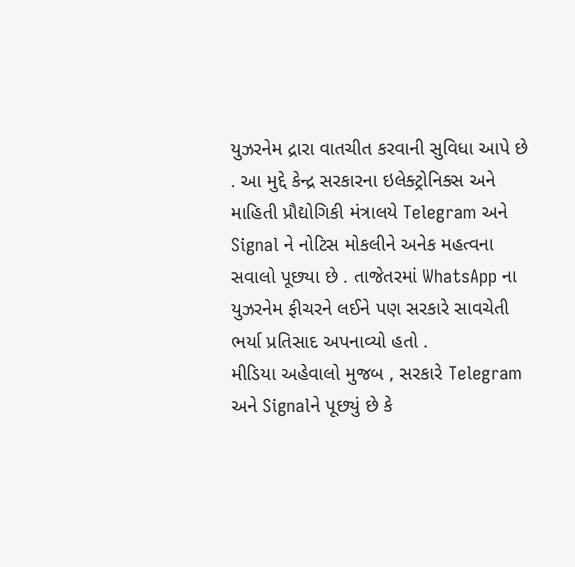યુઝરનેમ દ્રારા વાતચીત કરવાની સુવિધા આપે છે . આ મુદ્દે કેન્દ્ર સરકારના ઇલેક્ટ્રોનિક્સ અને માહિતી પ્રૌદ્યોગિકી મંત્રાલયે Telegram અને Signal ને નોટિસ મોકલીને અનેક મહત્વના સવાલો પૂછ્યા છે . તાજેતરમાં WhatsApp ના યુઝરનેમ ફીચરને લઈને પણ સરકારે સાવચેતી ભર્યા પ્રતિસાદ અપનાવ્યો હતો .
મીડિયા અહેવાલો મુજબ , સરકારે Telegram અને Signalને પૂછ્યું છે કે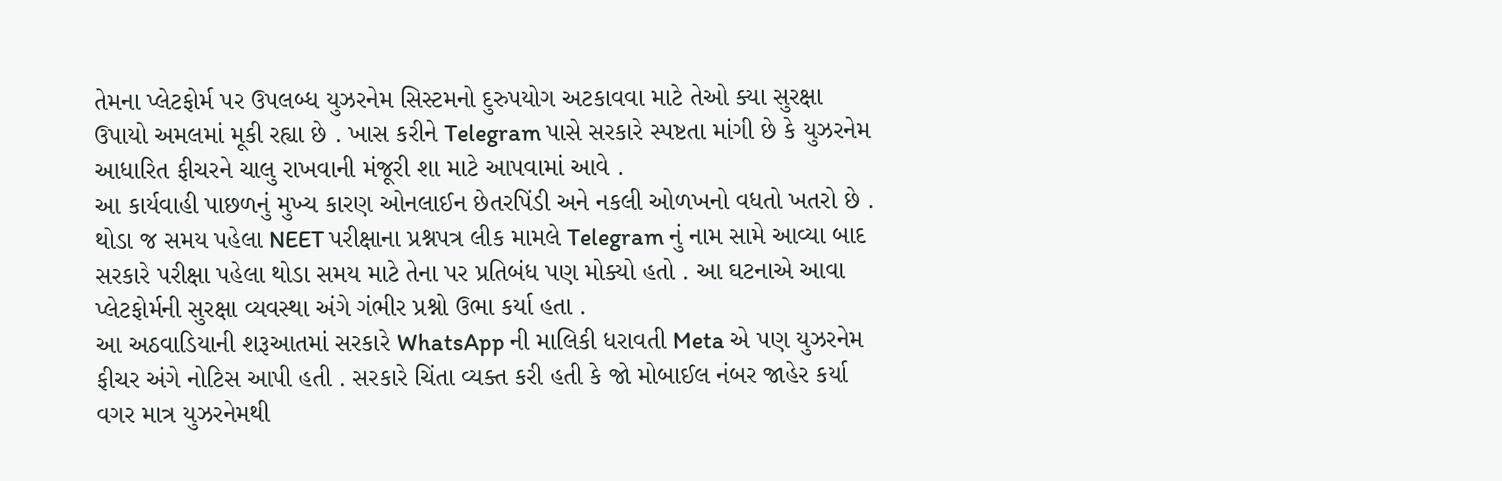તેમના પ્લેટફોર્મ પર ઉપલબ્ધ યુઝરનેમ સિસ્ટમનો દુરુપયોગ અટકાવવા માટે તેઓ ક્યા સુરક્ષા ઉપાયો અમલમાં મૂકી રહ્યા છે . ખાસ કરીને Telegram પાસે સરકારે સ્પષ્ટતા માંગી છે કે યુઝરનેમ આધારિત ફીચરને ચાલુ રાખવાની મંજૂરી શા માટે આપવામાં આવે .
આ કાર્યવાહી પાછળનું મુખ્ય કારણ ઓનલાઈન છેતરપિંડી અને નકલી ઓળખનો વધતો ખતરો છે . થોડા જ સમય પહેલા NEET પરીક્ષાના પ્રશ્નપત્ર લીક મામલે Telegram નું નામ સામે આવ્યા બાદ સરકારે પરીક્ષા પહેલા થોડા સમય માટે તેના પર પ્રતિબંધ પણ મોક્યો હતો . આ ઘટનાએ આવા પ્લેટફોર્મની સુરક્ષા વ્યવસ્થા અંગે ગંભીર પ્રશ્નો ઉભા કર્યા હતા .
આ અઠવાડિયાની શરૂઆતમાં સરકારે WhatsApp ની માલિકી ધરાવતી Meta એ પણ યુઝરનેમ ફીચર અંગે નોટિસ આપી હતી . સરકારે ચિંતા વ્યક્ત કરી હતી કે જો મોબાઈલ નંબર જાહેર કર્યા વગર માત્ર યુઝરનેમથી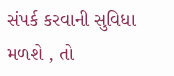સંપર્ક કરવાની સુવિધા મળશે , તો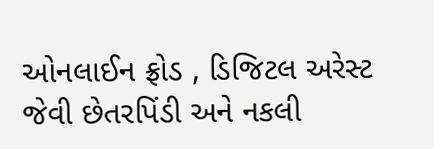ઓનલાઈન ફ્રોડ , ડિજિટલ અરેસ્ટ જેવી છેતરપિંડી અને નકલી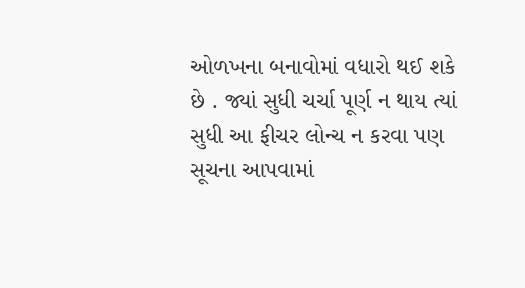ઓળખના બનાવોમાં વધારો થઈ શકે છે . જ્યાં સુધી ચર્ચા પૂર્ણ ન થાય ત્યાં સુધી આ ફીચર લોન્ચ ન કરવા પણ સૂચના આપવામાં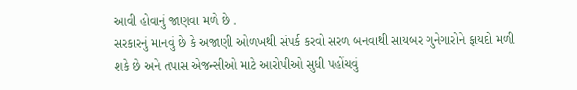આવી હોવાનું જાણવા મળે છે .
સરકારનું માનવું છે કે અજાણી ઓળખથી સંપર્ક કરવો સરળ બનવાથી સાયબર ગુનેગારોને ફાયદો મળી શકે છે અને તપાસ એજન્સીઓ માટે આરોપીઓ સુધી પહોંચવું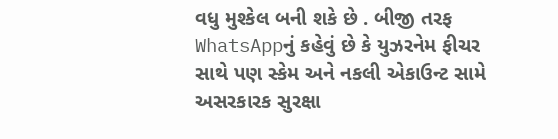વધુ મુશ્કેલ બની શકે છે . બીજી તરફ WhatsAppનું કહેવું છે કે યુઝરનેમ ફીચર સાથે પણ સ્કેમ અને નકલી એકાઉન્ટ સામે અસરકારક સુરક્ષા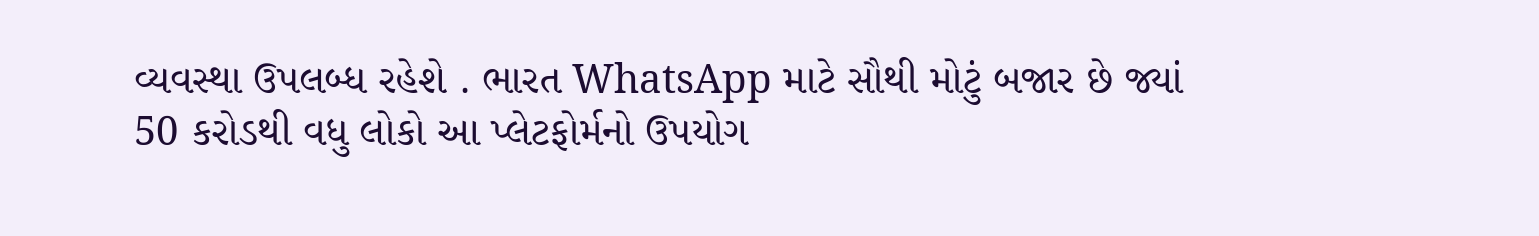વ્યવસ્થા ઉપલબ્ધ રહેશે . ભારત WhatsApp માટે સૌથી મોટું બજાર છે જ્યાં 50 કરોડથી વધુ લોકો આ પ્લેટફોર્મનો ઉપયોગ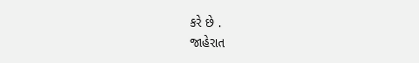કરે છે .
જાહેરાત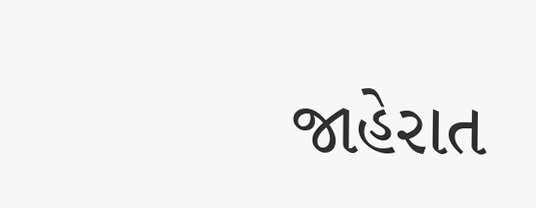જાહેરાત